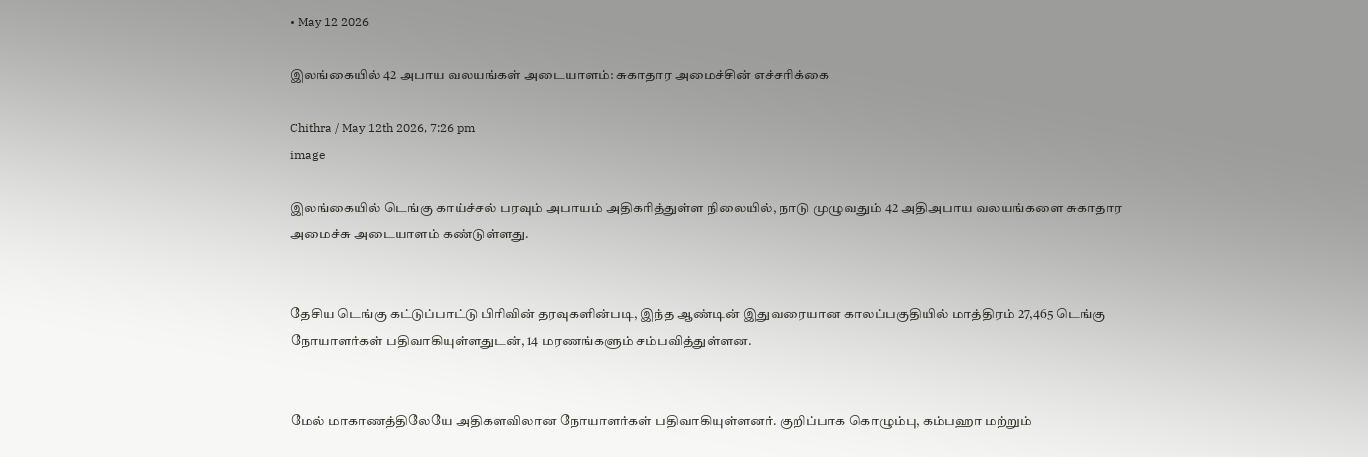• May 12 2026

இலங்கையில் 42 அபாய வலயங்கள் அடையாளம்: சுகாதார அமைச்சின் எச்சரிக்கை

Chithra / May 12th 2026, 7:26 pm
image

இலங்கையில் டெங்கு காய்ச்சல் பரவும் அபாயம் அதிகரித்துள்ள நிலையில், நாடு முழுவதும் 42 அதிஅபாய வலயங்களை சுகாதார அமைச்சு அடையாளம் கண்டுள்ளது.


தேசிய டெங்கு கட்டுப்பாட்டு பிரிவின் தரவுகளின்படி, இந்த ஆண்டின் இதுவரையான காலப்பகுதியில் மாத்திரம் 27,465 டெங்கு நோயாளர்கள் பதிவாகியுள்ளதுடன், 14 மரணங்களும் சம்பவித்துள்ளன.


மேல் மாகாணத்திலேயே அதிகளவிலான நோயாளர்கள் பதிவாகியுள்ளனர். குறிப்பாக கொழும்பு, கம்பஹா மற்றும்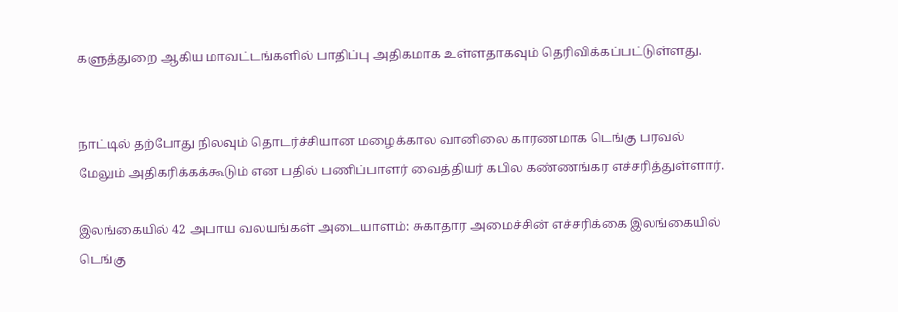களுத்துறை ஆகிய மாவட்டங்களில் பாதிப்பு அதிகமாக உள்ளதாகவும் தெரிவிக்கப்பட்டுள்ளது.


நாட்டில் தற்போது நிலவும் தொடர்ச்சியான மழைக்கால வானிலை காரணமாக டெங்கு பரவல் மேலும் அதிகரிக்கக்கூடும் என பதில் பணிப்பாளர் வைத்தியர் கபில கண்ணங்கர எச்சரித்துள்ளார்.

இலங்கையில் 42 அபாய வலயங்கள் அடையாளம்: சுகாதார அமைச்சின் எச்சரிக்கை இலங்கையில் டெங்கு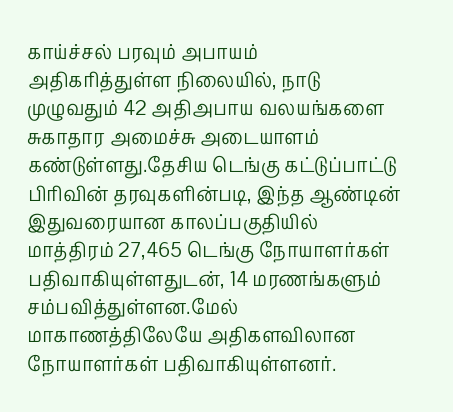காய்ச்சல் பரவும் அபாயம் அதிகரித்துள்ள நிலையில், நாடு முழுவதும் 42 அதிஅபாய வலயங்களை சுகாதார அமைச்சு அடையாளம் கண்டுள்ளது.தேசிய டெங்கு கட்டுப்பாட்டு பிரிவின் தரவுகளின்படி, இந்த ஆண்டின் இதுவரையான காலப்பகுதியில் மாத்திரம் 27,465 டெங்கு நோயாளர்கள் பதிவாகியுள்ளதுடன், 14 மரணங்களும் சம்பவித்துள்ளன.மேல் மாகாணத்திலேயே அதிகளவிலான நோயாளர்கள் பதிவாகியுள்ளனர்.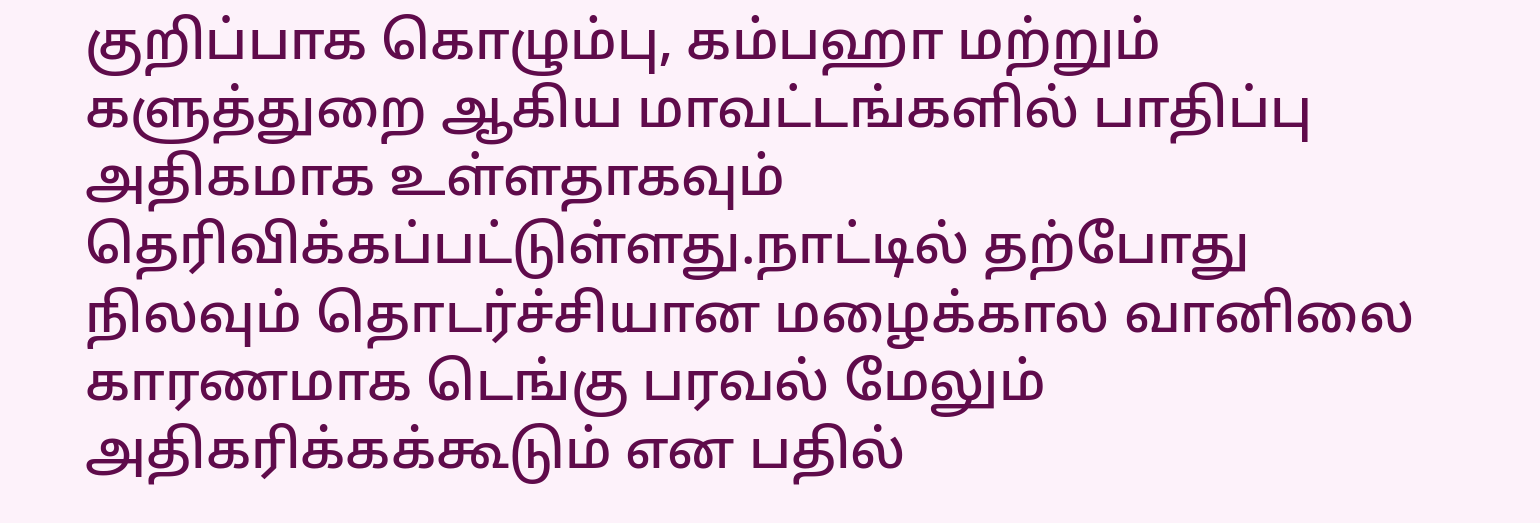குறிப்பாக கொழும்பு, கம்பஹா மற்றும் களுத்துறை ஆகிய மாவட்டங்களில் பாதிப்பு அதிகமாக உள்ளதாகவும் தெரிவிக்கப்பட்டுள்ளது.நாட்டில் தற்போது நிலவும் தொடர்ச்சியான மழைக்கால வானிலை காரணமாக டெங்கு பரவல் மேலும் அதிகரிக்கக்கூடும் என பதில்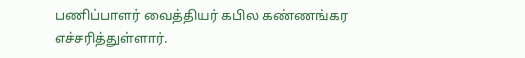பணிப்பாளர் வைத்தியர் கபில கண்ணங்கர எச்சரித்துள்ளார்.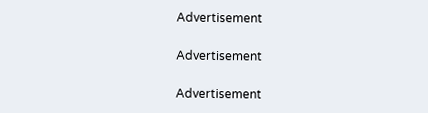Advertisement

Advertisement

Advertisement